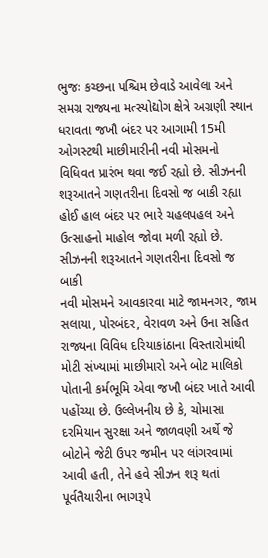ભુજઃ કચ્છના પશ્ચિમ છેવાડે આવેલા અને સમગ્ર રાજ્યના મત્સ્યોદ્યોગ ક્ષેત્રે અગ્રણી સ્થાન ધરાવતા જખૌ બંદર પર આગામી 15મી ઓગસ્ટથી માછીમારીની નવી મોસમનો વિધિવત પ્રારંભ થવા જઈ રહ્યો છે. સીઝનની શરૂઆતને ગણતરીના દિવસો જ બાકી રહ્યા હોઈ હાલ બંદર પર ભારે ચહલપહલ અને ઉત્સાહનો માહોલ જોવા મળી રહ્યો છે.
સીઝનની શરૂઆતને ગણતરીના દિવસો જ બાકી
નવી મોસમને આવકારવા માટે જામનગર, જામ સલાયા, પોરબંદર, વેરાવળ અને ઉના સહિત રાજ્યના વિવિધ દરિયાકાંઠાના વિસ્તારોમાંથી મોટી સંખ્યામાં માછીમારો અને બોટ માલિકો પોતાની કર્મભૂમિ એવા જખૌ બંદર ખાતે આવી પહોંચ્યા છે. ઉલ્લેખનીય છે કે, ચોમાસા દરમિયાન સુરક્ષા અને જાળવણી અર્થે જે બોટોને જેટી ઉપર જમીન પર લાંગરવામાં આવી હતી, તેને હવે સીઝન શરૂ થતાં પૂર્વતૈયારીના ભાગરૂપે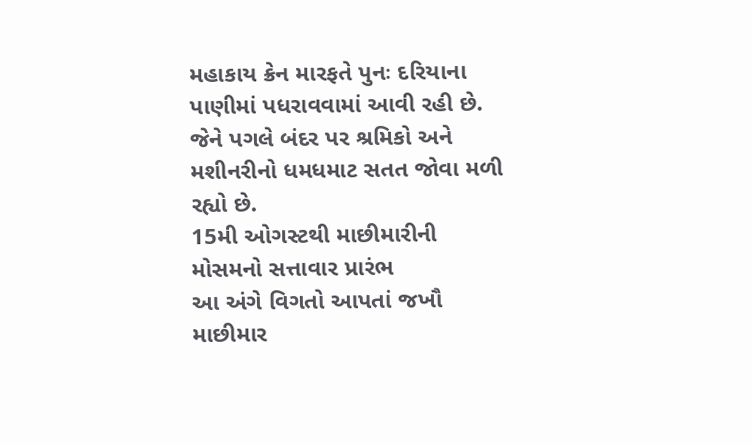મહાકાય ક્રેન મારફતે પુનઃ દરિયાના પાણીમાં પધરાવવામાં આવી રહી છે. જેને પગલે બંદર પર શ્રમિકો અને મશીનરીનો ધમધમાટ સતત જોવા મળી રહ્યો છે.
15મી ઓગસ્ટથી માછીમારીની મોસમનો સત્તાવાર પ્રારંભ
આ અંગે વિગતો આપતાં જખૌ માછીમાર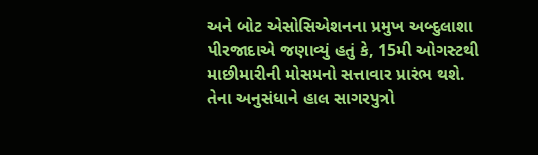અને બોટ એસોસિએશનના પ્રમુખ અબ્દુલાશા પીરજાદાએ જણાવ્યું હતું કે, 15મી ઓગસ્ટથી માછીમારીની મોસમનો સત્તાવાર પ્રારંભ થશે. તેના અનુસંધાને હાલ સાગરપુત્રો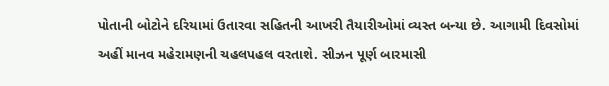પોતાની બોટોને દરિયામાં ઉતારવા સહિતની આખરી તૈયારીઓમાં વ્યસ્ત બન્યા છે. આગામી દિવસોમાં અહીં માનવ મહેરામણની ચહલપહલ વરતાશે. સીઝન પૂર્ણ બારમાસી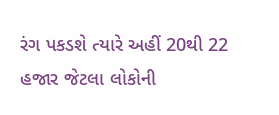રંગ પકડશે ત્યારે અહીં 20થી 22 હજાર જેટલા લોકોની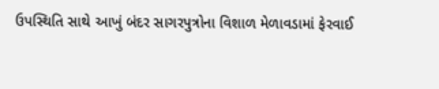ઉપસ્થિતિ સાથે આખું બંદર સાગરપુત્રોના વિશાળ મેળાવડામાં ફેરવાઈ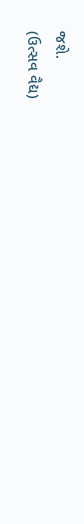જશે.
(ઉત્સવ વૈદ્ય)